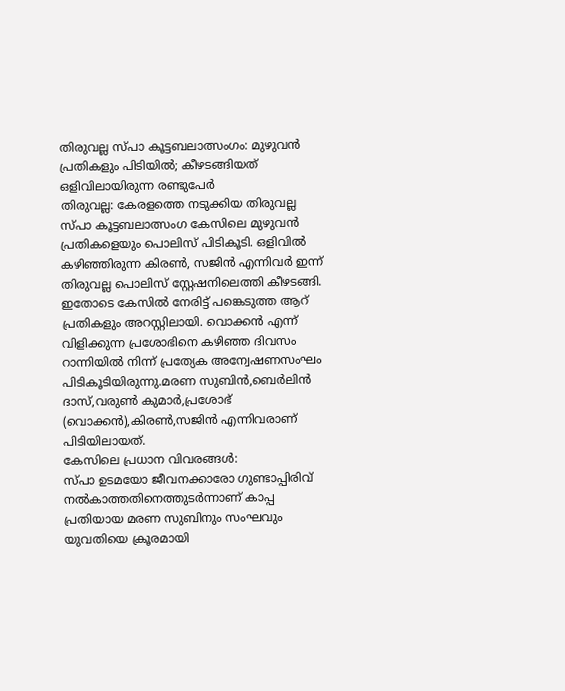തിരുവല്ല സ്പാ കൂട്ടബലാത്സംഗം: മുഴുവൻ പ്രതികളും പിടിയിൽ; കീഴടങ്ങിയത് ഒളിവിലായിരുന്ന രണ്ടുപേർ
തിരുവല്ല: കേരളത്തെ നടുക്കിയ തിരുവല്ല സ്പാ കൂട്ടബലാത്സംഗ കേസിലെ മുഴുവൻ പ്രതികളെയും പൊലിസ് പിടികൂടി. ഒളിവിൽ കഴിഞ്ഞിരുന്ന കിരൺ, സജിൻ എന്നിവർ ഇന്ന് തിരുവല്ല പൊലിസ് സ്റ്റേഷനിലെത്തി കീഴടങ്ങി. ഇതോടെ കേസിൽ നേരിട്ട് പങ്കെടുത്ത ആറ് പ്രതികളും അറസ്റ്റിലായി. വൊക്കൻ എന്ന് വിളിക്കുന്ന പ്രശോഭിനെ കഴിഞ്ഞ ദിവസം റാന്നിയിൽ നിന്ന് പ്രത്യേക അന്വേഷണസംഘം പിടികൂടിയിരുന്നു.മരണ സുബിൻ,ബെർലിൻ ദാസ്,വരുൺ കുമാർ,പ്രശോഭ് (വൊക്കൻ),കിരൺ,സജിൻ എന്നിവരാണ് പിടിയിലായത്.
കേസിലെ പ്രധാന വിവരങ്ങൾ:
സ്പാ ഉടമയോ ജീവനക്കാരോ ഗുണ്ടാപ്പിരിവ് നൽകാത്തതിനെത്തുടർന്നാണ് കാപ്പ പ്രതിയായ മരണ സുബിനും സംഘവും യുവതിയെ ക്രൂരമായി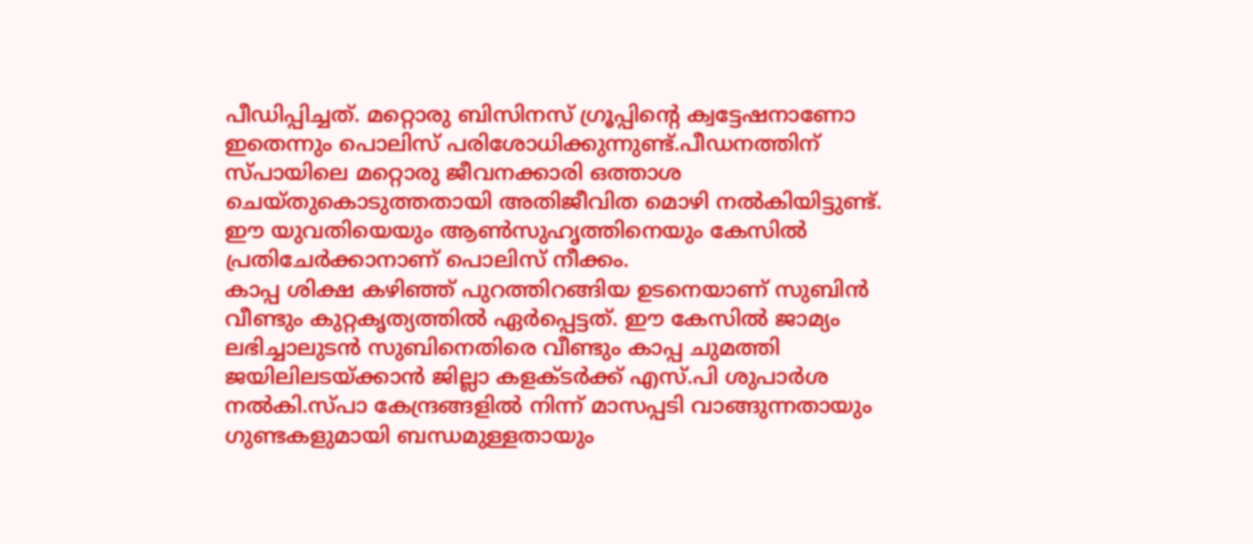പീഡിപ്പിച്ചത്. മറ്റൊരു ബിസിനസ് ഗ്രൂപ്പിന്റെ ക്വട്ടേഷനാണോ ഇതെന്നും പൊലിസ് പരിശോധിക്കുന്നുണ്ട്.പീഡനത്തിന് സ്പായിലെ മറ്റൊരു ജീവനക്കാരി ഒത്താശ ചെയ്തുകൊടുത്തതായി അതിജീവിത മൊഴി നൽകിയിട്ടുണ്ട്. ഈ യുവതിയെയും ആൺസുഹൃത്തിനെയും കേസിൽ പ്രതിചേർക്കാനാണ് പൊലിസ് നീക്കം.
കാപ്പ ശിക്ഷ കഴിഞ്ഞ് പുറത്തിറങ്ങിയ ഉടനെയാണ് സുബിൻ വീണ്ടും കുറ്റകൃത്യത്തിൽ ഏർപ്പെട്ടത്. ഈ കേസിൽ ജാമ്യം ലഭിച്ചാലുടൻ സുബിനെതിരെ വീണ്ടും കാപ്പ ചുമത്തി ജയിലിലടയ്ക്കാൻ ജില്ലാ കളക്ടർക്ക് എസ്.പി ശുപാർശ നൽകി.സ്പാ കേന്ദ്രങ്ങളിൽ നിന്ന് മാസപ്പടി വാങ്ങുന്നതായും ഗുണ്ടകളുമായി ബന്ധമുള്ളതായും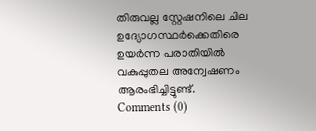തിരുവല്ല സ്റ്റേഷനിലെ ചില ഉദ്യോഗസ്ഥർക്കെതിരെ ഉയർന്ന പരാതിയിൽ വകുപ്പുതല അന്വേഷണം ആരംഭിച്ചിട്ടുണ്ട്.
Comments (0)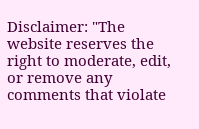Disclaimer: "The website reserves the right to moderate, edit, or remove any comments that violate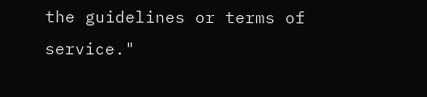the guidelines or terms of service."